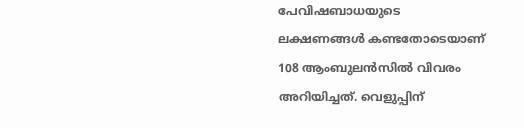പേവിഷബാധയുടെ ലക്ഷണങ്ങൾ കണ്ടതോടെയാണ് 108 ആംബുലൻസിൽ വിവരം അറിയിച്ചത്. വെളുപ്പിന്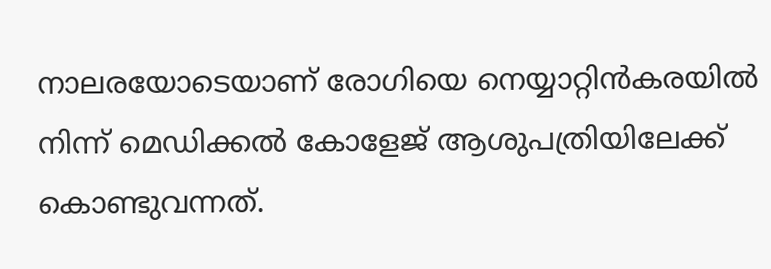നാലരയോടെയാണ് രോഗിയെ നെയ്യാറ്റിൻകരയിൽ നിന്ന് മെഡിക്കൽ കോളേജ് ആശുപത്രിയിലേക്ക് കൊണ്ടുവന്നത്.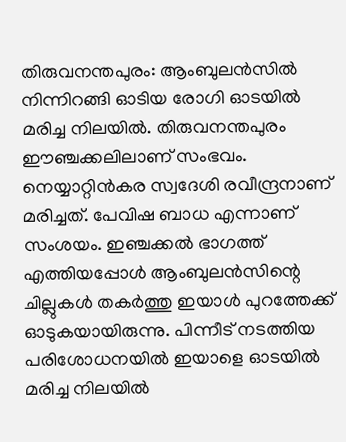തിരുവനന്തപുരം: ആംബുലൻസിൽ നിന്നിറങ്ങി ഓടിയ രോഗി ഓടയിൽ മരിച്ച നിലയിൽ. തിരുവനന്തപുരം ഈഞ്ചക്കലിലാണ് സംഭവം. നെയ്യാറ്റിൻകര സ്വദേശി രവീന്ദ്രനാണ് മരിച്ചത്. പേവിഷ ബാധ എന്നാണ് സംശയം. ഇഞ്ചക്കൽ ഭാഗത്ത് എത്തിയപ്പോൾ ആംബുലൻസിന്റെ ചില്ലുകൾ തകർത്തു ഇയാൾ പുറത്തേക്ക് ഓടുകയായിരുന്നു. പിന്നീട് നടത്തിയ പരിശോധനയിൽ ഇയാളെ ഓടയിൽ മരിച്ച നിലയിൽ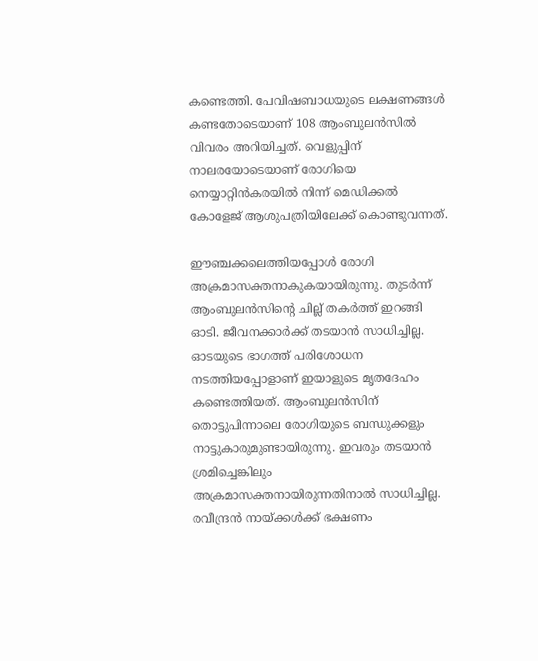കണ്ടെത്തി. പേവിഷബാധയുടെ ലക്ഷണങ്ങൾ കണ്ടതോടെയാണ് 108 ആംബുലൻസിൽ വിവരം അറിയിച്ചത്. വെളുപ്പിന് നാലരയോടെയാണ് രോഗിയെ നെയ്യാറ്റിൻകരയിൽ നിന്ന് മെഡിക്കൽ കോളേജ് ആശുപത്രിയിലേക്ക് കൊണ്ടുവന്നത്.

ഈഞ്ചക്കലെത്തിയപ്പോള്‍ രോഗി അക്രമാസക്തനാകുകയായിരുന്നു. തുടര്‍ന്ന് ആംബുലൻസിന്‍റെ ചില്ല് തകര്‍ത്ത് ഇറങ്ങി ഓടി. ജീവനക്കാര്‍ക്ക് തടയാൻ സാധിച്ചില്ല. ഓടയുടെ ഭാഗത്ത് പരിശോധന നടത്തിയപ്പോളാണ് ഇയാളുടെ മൃതദേഹം കണ്ടെത്തിയത്. ആംബുലൻസിന് തൊട്ടുപിന്നാലെ രോഗിയുടെ ബന്ധുക്കളും നാട്ടുകാരുമുണ്ടായിരുന്നു. ഇവരും തടയാൻ ശ്രമിച്ചെങ്കിലും അക്രമാസക്തനായിരുന്നതിനാൽ സാധിച്ചില്ല. രവീന്ദ്രൻ നായ്ക്കള്‍ക്ക് ഭക്ഷണം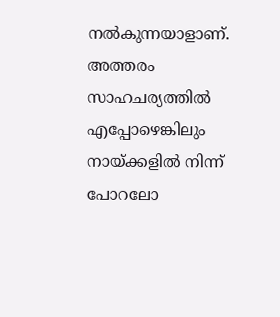നൽകുന്നയാളാണ്. അത്തരം സാഹചര്യത്തിൽ എപ്പോഴെങ്കിലും നായ്ക്കളിൽ നിന്ന് പോറലോ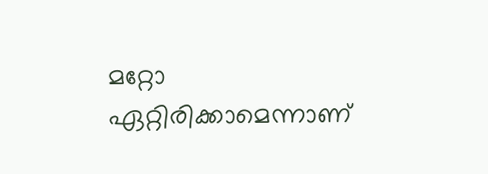മറ്റോ ഏറ്റിരിക്കാമെന്നാണ്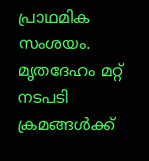പ്രാഥമിക സംശയം. മൃതദേഹം മറ്റ് നടപടി ക്രമങ്ങള്‍ക്ക്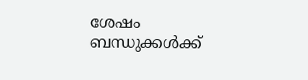ശേഷം ബന്ധുക്കള്‍ക്ക്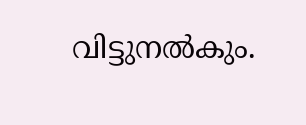വിട്ടുനൽകും.